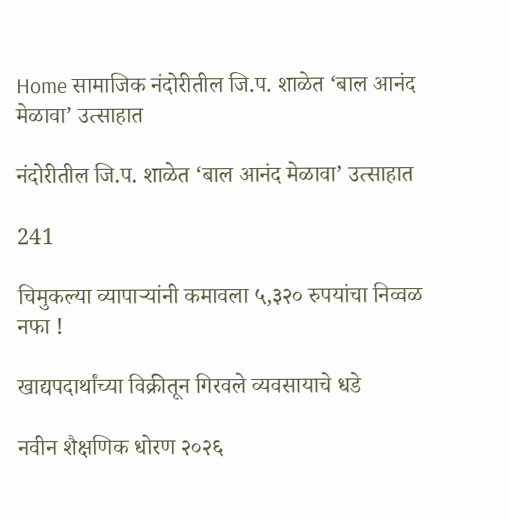Home सामाजिक नंदोरीतील जि.प. शाळेत ‘बाल आनंद मेळावा’ उत्साहात

नंदोरीतील जि.प. शाळेत ‘बाल आनंद मेळावा’ उत्साहात

241

चिमुकल्या व्यापाऱ्यांनी कमावला ५,३२० रुपयांचा निव्वळ नफा !

खाद्यपदार्थांच्या विक्रीतून गिरवले व्यवसायाचे धडे

नवीन शैक्षणिक धोरण २०२६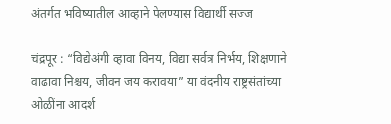अंतर्गत भविष्यातील आव्हाने पेलण्यास विद्यार्थी सज्ज

चंद्रपूर : “विद्येअंगी व्हावा विनय, विद्या सर्वत्र निर्भय, शिक्षणाने वाढावा निश्चय, जीवन जय करावया” या वंदनीय राष्ट्रसंतांच्या ओळींना आदर्श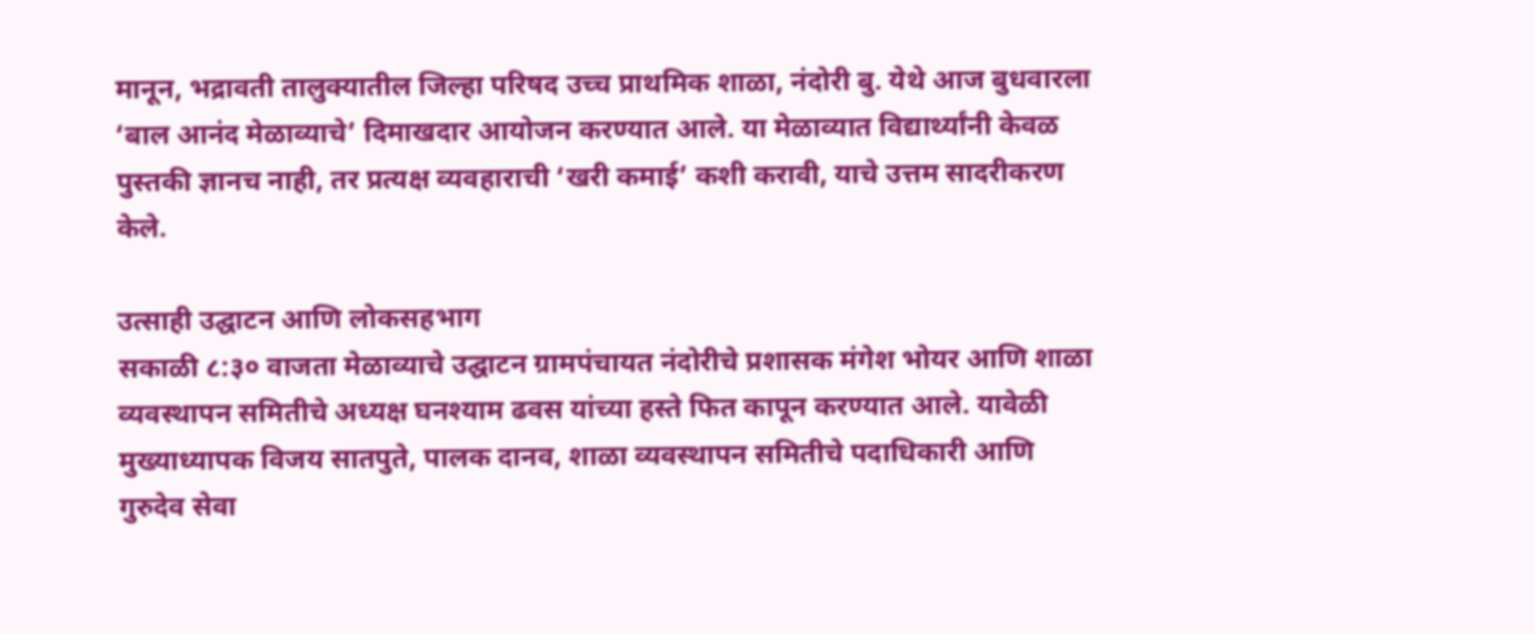मानून, भद्रावती तालुक्यातील जिल्हा परिषद उच्च प्राथमिक शाळा, नंदोरी बु. येथे आज बुधवारला ‘बाल आनंद मेळाव्याचे’ दिमाखदार आयोजन करण्यात आले. या मेळाव्यात विद्यार्थ्यांनी केवळ पुस्तकी ज्ञानच नाही, तर प्रत्यक्ष व्यवहाराची ‘खरी कमाई’ कशी करावी, याचे उत्तम सादरीकरण केले.

उत्साही उद्घाटन आणि लोकसहभाग
सकाळी ८:३० वाजता मेळाव्याचे उद्घाटन ग्रामपंचायत नंदोरीचे प्रशासक मंगेश भोयर आणि शाळा व्यवस्थापन समितीचे अध्यक्ष घनश्याम ढवस यांच्या हस्ते फित कापून करण्यात आले. यावेळी मुख्याध्यापक विजय सातपुते, पालक दानव, शाळा व्यवस्थापन समितीचे पदाधिकारी आणि गुरुदेव सेवा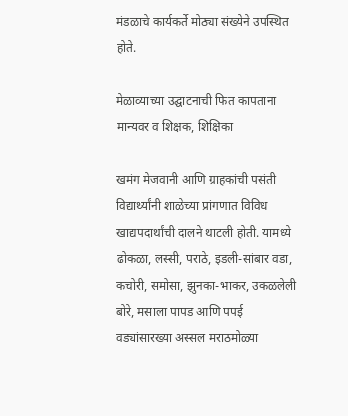मंडळाचे कार्यकर्ते मोठ्या संख्येने उपस्थित होते.

मेळाव्याच्या उद्घाटनाची फित कापताना मान्यवर व शिक्षक, शिक्षिका

खमंग मेजवानी आणि ग्राहकांची पसंती
विद्यार्थ्यांनी शाळेच्या प्रांगणात विविध खाद्यपदार्थांची दालने थाटली होती. यामध्ये ढोकळा, लस्सी, पराठे, इडली-सांबार वडा, कचोरी, समोसा, झुनका-भाकर, उकळलेली बोरे, मसाला पापड आणि पपई वड्यांसारख्या अस्सल मराठमोळ्या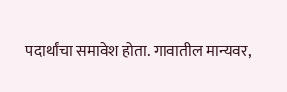पदार्थांचा समावेश होता. गावातील मान्यवर,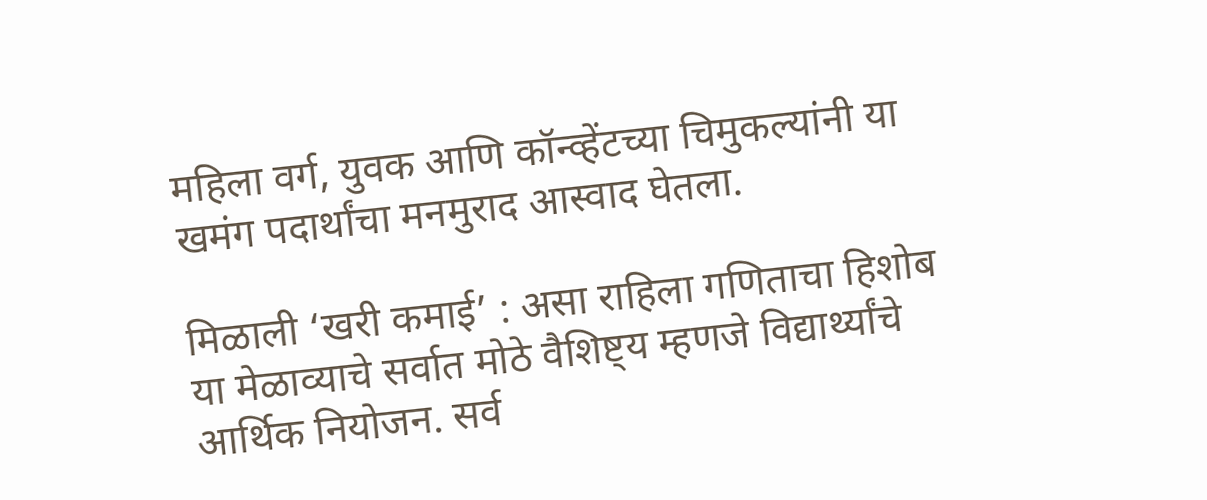महिला वर्ग, युवक आणि कॉन्व्हेंटच्या चिमुकल्यांनी या खमंग पदार्थांचा मनमुराद आस्वाद घेतला.

मिळाली ‘खरी कमाई’ : असा राहिला गणिताचा हिशोब
या मेळाव्याचे सर्वात मोठे वैशिष्ट्य म्हणजे विद्यार्थ्यांचे आर्थिक नियोजन. सर्व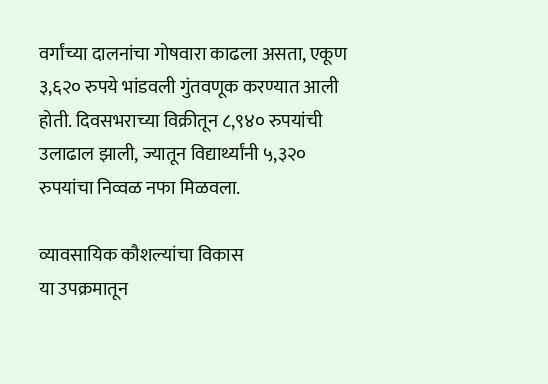वर्गांच्या दालनांचा गोषवारा काढला असता, एकूण ३,६२० रुपये भांडवली गुंतवणूक करण्यात आली होती. दिवसभराच्या विक्रीतून ८,९४० रुपयांची उलाढाल झाली, ज्यातून विद्यार्थ्यांनी ५,३२० रुपयांचा निव्वळ नफा मिळवला.

व्यावसायिक कौशल्यांचा विकास
या उपक्रमातून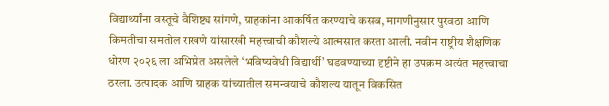विद्यार्थ्यांना वस्तूचे वैशिष्ट्य सांगणे, ग्राहकांना आकर्षित करण्याचे कसब, मागणीनुसार पुरवठा आणि किमतीचा समतोल राखणे यांसारखी महत्त्वाची कौशल्ये आत्मसात करता आली. नवीन राष्ट्रीय शैक्षणिक धोरण २०२६ ला अभिप्रेत असलेले ‘भविष्यवेधी विद्यार्थी’ घडवण्याच्या दृष्टीने हा उपक्रम अत्यंत महत्त्वाचा ठरला. उत्पादक आणि ग्राहक यांच्यातील समन्वयाचे कौशल्य यातून विकसित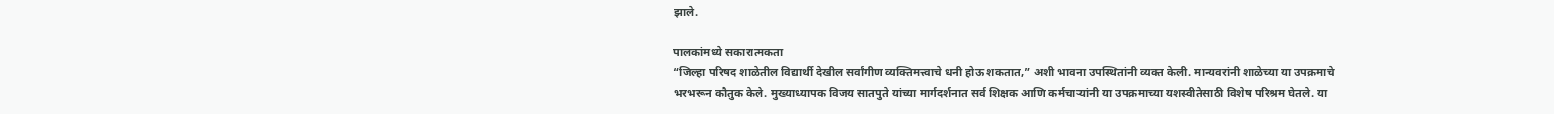झाले.

पालकांमध्ये सकारात्मकता
“जिल्हा परिषद शाळेतील विद्यार्थी देखील सर्वांगीण व्यक्तिमत्त्वाचे धनी होऊ शकतात,” अशी भावना उपस्थितांनी व्यक्त केली. मान्यवरांनी शाळेच्या या उपक्रमाचे भरभरून कौतुक केले. मुख्याध्यापक विजय सातपुते यांच्या मार्गदर्शनात सर्व शिक्षक आणि कर्मचाऱ्यांनी या उपक्रमाच्या यशस्वीतेसाठी विशेष परिश्रम घेतले. या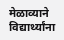मेळाव्याने विद्यार्थ्यांना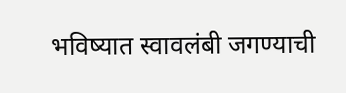भविष्यात स्वावलंबी जगण्याची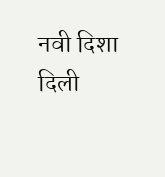नवी दिशा दिली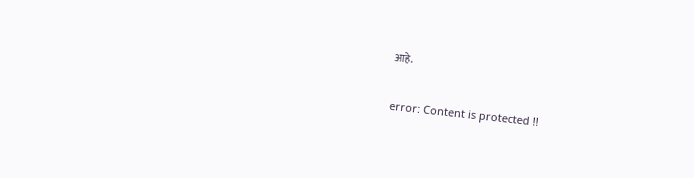आहे.

error: Content is protected !!